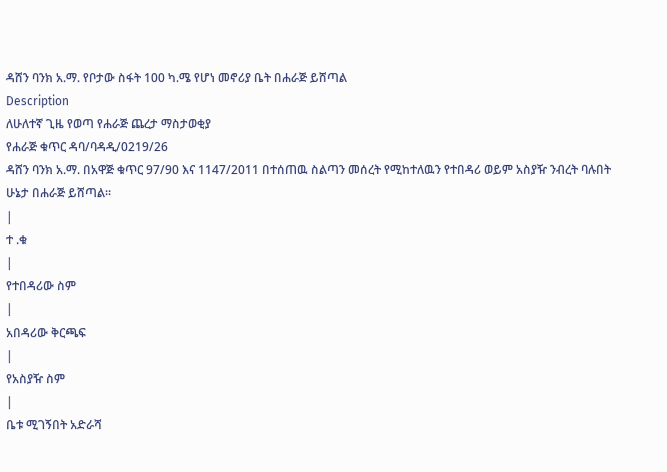ዳሸን ባንክ አ.ማ. የቦታው ስፋት 100 ካ.ሜ የሆነ መኖሪያ ቤት በሐራጅ ይሸጣል
Description
ለሁለተኛ ጊዜ የወጣ የሐራጅ ጨረታ ማስታወቂያ
የሐራጅ ቁጥር ዳባ/ባዳዲ/0219/26
ዳሸን ባንክ አ.ማ. በአዋጅ ቁጥር 97/90 እና 1147/2011 በተሰጠዉ ስልጣን መሰረት የሚከተለዉን የተበዳሪ ወይም አስያዥ ንብረት ባሉበት ሁኔታ በሐራጅ ይሸጣል።
|
ተ .ቁ
|
የተበዳሪው ስም
|
አበዳሪው ቅርጫፍ
|
የአስያዥ ስም
|
ቤቱ ሚገኝበት አድራሻ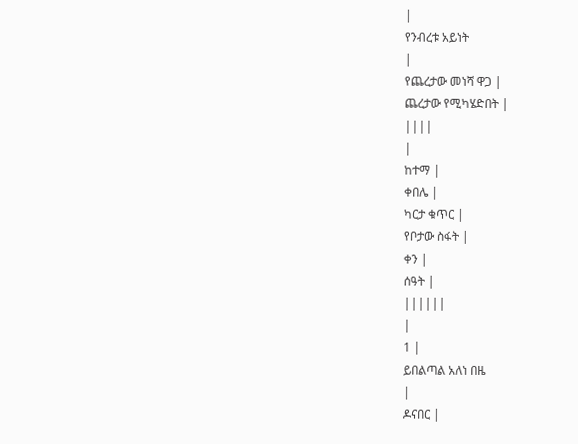|
የንብረቱ አይነት
|
የጨረታው መነሻ ዋጋ |
ጨረታው የሚካሄድበት |
||||
|
ከተማ |
ቀበሌ |
ካርታ ቁጥር |
የቦታው ስፋት |
ቀን |
ሰዓት |
||||||
|
1 |
ይበልጣል አለነ በዜ
|
ዶናበር |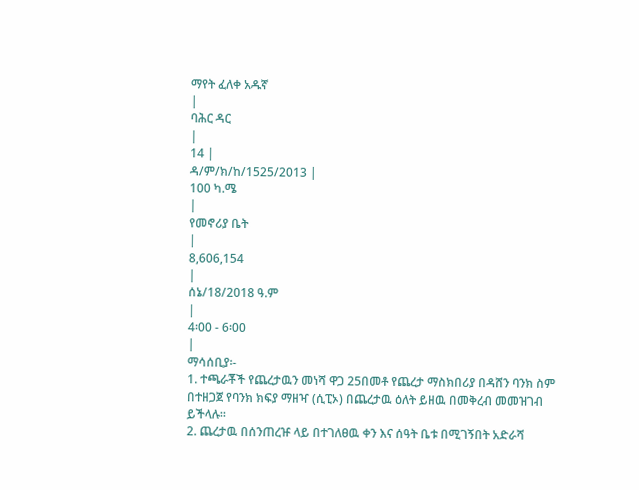ማየት ፈለቀ አዱኛ
|
ባሕር ዳር
|
14 |
ዳ/ም/ክ/ከ/1525/2013 |
100 ካ.ሜ
|
የመኖሪያ ቤት
|
8,606,154
|
ሰኔ/18/2018 ዓ.ም
|
4፡00 - 6፡00
|
ማሳሰቢያ፡-
1. ተጫራቾች የጨረታዉን መነሻ ዋጋ 25በመቶ የጨረታ ማስክበሪያ በዳሸን ባንክ ስም በተዘጋጀ የባንክ ክፍያ ማዘዣ (ሲፒኦ) በጨረታዉ ዕለት ይዘዉ በመቅረብ መመዝገብ ይችላሉ።
2. ጨረታዉ በሰንጠረዡ ላይ በተገለፀዉ ቀን እና ሰዓት ቤቱ በሚገኝበት አድራሻ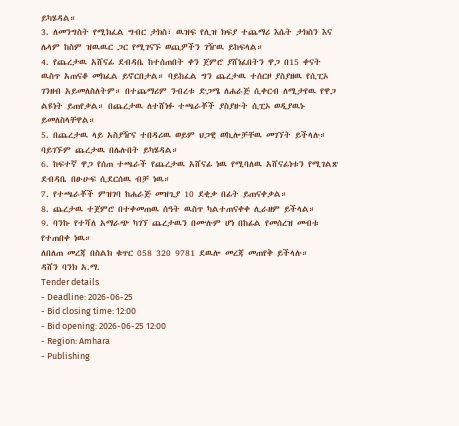ይካሄዳል።
3. ለመንግስት የሚክፈል ግብር ታክስ፣ ዉዝፍ የሊዝ ክፍያ ተጨማሪ እሴት ታክስን እና ሌላም ከስም ዝዉዉር ጋር የሚገናኙ ወጪዎችን ገዥዉ ይከፍላል።
4. የጨረታዉ አሸናፊ ደብዳቤ ከተሰጠበት ቀን ጀምሮ ያሸነፈበትን ዋጋ በ15 ቀናት ዉስጥ አጠናቆ መክፈል ይኖርበታል። ባይከፈል ግን ጨረታዉ ተሰርዞ ያስያዘዉ የሲፒኦ ገንዘብ አይመለስለትም። በተጨማሪም ንብረቱ ድጋሜ ለሐራጅ ሲቀርብ ለሚታየዉ የዋጋ ልዩነት ይጠየቃል። በጨረታዉ ለተሸነፉ ተጫራቾች ያስያዙት ሲፒኦ ወዲያዉኑ ይመለስላቸዋል።
5. በጨረታዉ ላይ አስያዥና ተበዳሪዉ ወይም ህጋዊ ወኪሎቻቸዉ መገኘት ይችላሉ። ባይገኙም ጨረታዉ በሌሉበት ይካሄዳል።
6. ከፍተኛ ዋጋ የሰጠ ተጫራች የጨረታዉ አሸናፊ ነዉ የሚባለዉ አሸናፊነቱን የሚገልጽ ደብዳቤ በፁሁፍ ሲደርሰዉ ብቻ ነዉ።
7. የተጫራቾች ምዝገባ ከሐራጅ መዝጊያ 10 ደቂቃ በፊት ይጠናቀቃል።
8. ጨረታዉ ተጀምሮ በተቀመጠዉ ሰዓት ዉስጥ ካልተጠናቀቀ ሊራዘም ይችላል።
9. ባንኩ የተሻለ አማራጭ ካገኘ ጨረታዉን በሙሉም ሆነ በከፊል የመሰረዝ መብቱ የተጠበቀ ነዉ።
ለበለጠ መረጃ በስልክ ቁጥር 058 320 9781 ደዉሎ መረጃ መጠየቅ ይችላሉ።
ዳሸን ባንክ አ.ማ.
Tender details
- Deadline: 2026-06-25
- Bid closing time: 12:00
- Bid opening: 2026-06-25 12:00
- Region: Amhara
- Publishing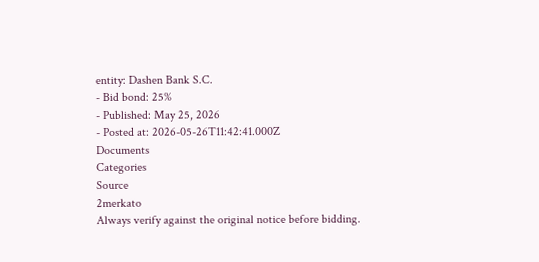entity: Dashen Bank S.C.
- Bid bond: 25%
- Published: May 25, 2026
- Posted at: 2026-05-26T11:42:41.000Z
Documents
Categories
Source
2merkato
Always verify against the original notice before bidding.